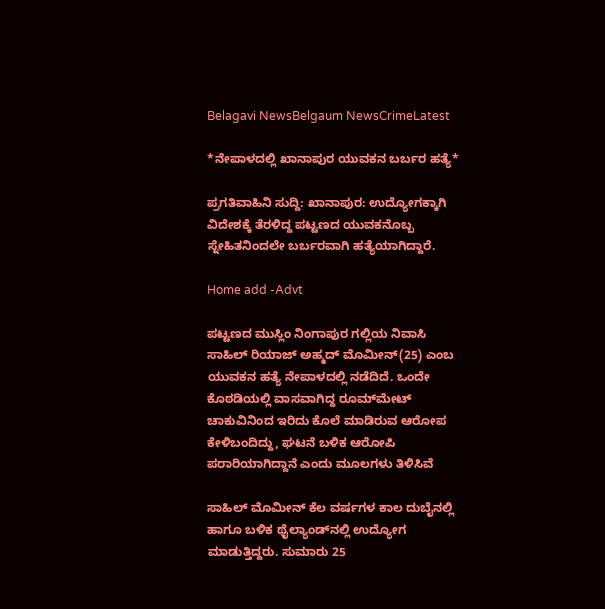Belagavi NewsBelgaum NewsCrimeLatest

*ನೇಪಾಳದಲ್ಲಿ ಖಾನಾಪುರ ಯುವಕನ ಬರ್ಬರ ಹತ್ಯೆ*

ಪ್ರಗತಿವಾಹಿನಿ ಸುದ್ದಿ: ಖಾನಾಪುರ: ಉದ್ಯೋಗಕ್ಕಾಗಿ ವಿದೇಶಕ್ಕೆ ತೆರಳಿದ್ದ ಪಟ್ಟಣದ ಯುವಕನೊಬ್ಬ ಸ್ನೇಹಿತನಿಂದಲೇ ಬರ್ಬರವಾಗಿ ಹತ್ಯೆಯಾಗಿದ್ದಾರೆ.

Home add -Advt

ಪಟ್ಟಣದ ಮುಸ್ಲಿಂ ನಿಂಗಾಪುರ ಗಲ್ಲಿಯ ನಿವಾಸಿ ಸಾಹಿಲ್ ರಿಯಾಜ್ ಅಹ್ಮದ್ ಮೊಮೀನ್(25) ಎಂಬ ಯುವಕನ ಹತ್ಯೆ ನೇಪಾಳದಲ್ಲಿ ನಡೆದಿದೆ. ಒಂದೇ ಕೊಠಡಿಯಲ್ಲಿ ವಾಸವಾಗಿದ್ದ ರೂಮ್‌ಮೇಟ್ ಚಾಕುವಿನಿಂದ ಇರಿದು ಕೊಲೆ ಮಾಡಿರುವ ಆರೋಪ ಕೇಳಿಬಂದಿದ್ದು, ಘಟನೆ ಬಳಿಕ ಆರೋಪಿ ಪರಾರಿಯಾಗಿದ್ದಾನೆ ಎಂದು ಮೂಲಗಳು ತಿಳಿಸಿವೆ ‌

ಸಾಹಿಲ್ ಮೊಮೀನ್ ಕೆಲ ವರ್ಷಗಳ ಕಾಲ ದುಬೈನಲ್ಲಿ ಹಾಗೂ ಬಳಿಕ ಥೈಲ್ಯಾಂಡ್‌ನಲ್ಲಿ ಉದ್ಯೋಗ ಮಾಡುತ್ತಿದ್ದರು. ಸುಮಾರು 25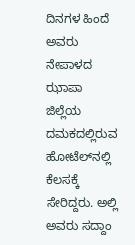ದಿನಗಳ ಹಿಂದೆ ಅವರು ನೇಪಾಳದ ಝಾಪಾ ಜಿಲ್ಲೆಯ ದಮಕದಲ್ಲಿರುವ ಹೋಟೆಲ್‌ನಲ್ಲಿ ಕೆಲಸಕ್ಕೆ ಸೇರಿದ್ದರು. ಅಲ್ಲಿ ಅವರು ಸದ್ದಾಂ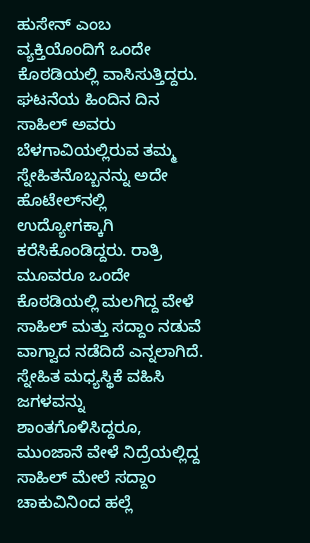ಹುಸೇನ್ ಎಂಬ ವ್ಯಕ್ತಿಯೊಂದಿಗೆ ಒಂದೇ ಕೊಠಡಿಯಲ್ಲಿ ವಾಸಿಸುತ್ತಿದ್ದರು. ಘಟನೆಯ ಹಿಂದಿನ ದಿನ ಸಾಹಿಲ್ ಅವರು ಬೆಳಗಾವಿಯಲ್ಲಿರುವ ತಮ್ಮ ಸ್ನೇಹಿತನೊಬ್ಬನನ್ನು ಅದೇ ಹೊಟೇಲ್‌ನಲ್ಲಿ ಉದ್ಯೋಗಕ್ಕಾಗಿ ಕರೆಸಿಕೊಂಡಿದ್ದರು. ರಾತ್ರಿ ಮೂವರೂ ಒಂದೇ ಕೊಠಡಿಯಲ್ಲಿ ಮಲಗಿದ್ದ ವೇಳೆ ಸಾಹಿಲ್ ಮತ್ತು ಸದ್ದಾಂ ನಡುವೆ ವಾಗ್ವಾದ ನಡೆದಿದೆ ಎನ್ನಲಾಗಿದೆ. ಸ್ನೇಹಿತ ಮಧ್ಯಸ್ಥಿಕೆ ವಹಿಸಿ ಜಗಳವನ್ನು ಶಾಂತಗೊಳಿಸಿದ್ದರೂ, ಮುಂಜಾನೆ ವೇಳೆ ನಿದ್ರೆಯಲ್ಲಿದ್ದ ಸಾಹಿಲ್ ಮೇಲೆ ಸದ್ದಾಂ ಚಾಕುವಿನಿಂದ ಹಲ್ಲೆ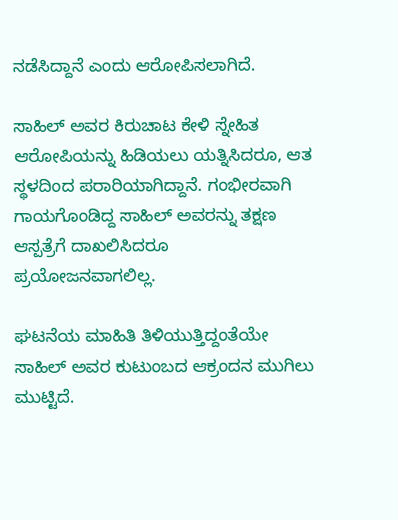ನಡೆಸಿದ್ದಾನೆ ಎಂದು ಆರೋಪಿಸಲಾಗಿದೆ.

ಸಾಹಿಲ್ ಅವರ ಕಿರುಚಾಟ ಕೇಳಿ ಸ್ನೇಹಿತ ಆರೋಪಿಯನ್ನು ಹಿಡಿಯಲು ಯತ್ನಿಸಿದರೂ, ಆತ ಸ್ಥಳದಿಂದ ಪರಾರಿಯಾಗಿದ್ದಾನೆ. ಗಂಭೀರವಾಗಿ ಗಾಯಗೊಂಡಿದ್ದ ಸಾಹಿಲ್ ಅವರನ್ನು ತಕ್ಷಣ ಆಸ್ಪತ್ರೆಗೆ ದಾಖಲಿಸಿದರೂ
ಪ್ರಯೋಜನವಾಗಲಿಲ್ಲ.

ಘಟನೆಯ ಮಾಹಿತಿ ತಿಳಿಯುತ್ತಿದ್ದಂತೆಯೇ ಸಾಹಿಲ್ ಅವರ ಕುಟುಂಬದ ಆಕ್ರಂದನ ಮುಗಿಲು ಮುಟ್ಟಿದೆ.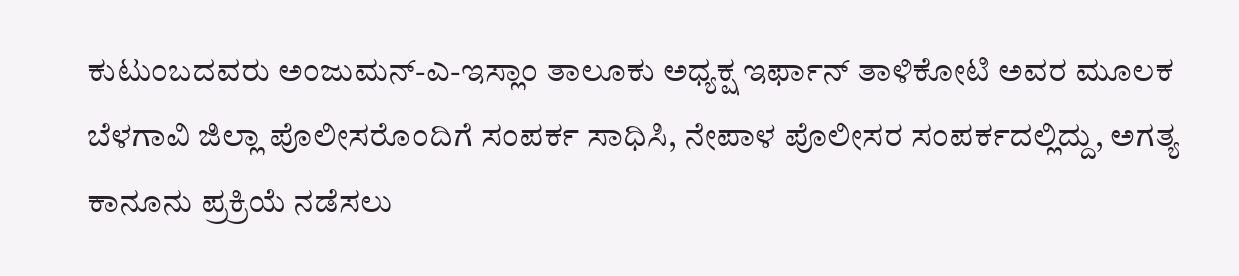ಕುಟುಂಬದವರು ಅಂಜುಮನ್-ಎ-ಇಸ್ಲಾಂ ತಾಲೂಕು ಅಧ್ಯಕ್ಷ ಇರ್ಫಾನ್ ತಾಳಿಕೋಟಿ ಅವರ ಮೂಲಕ ಬೆಳಗಾವಿ ಜಿಲ್ಲಾ ಪೊಲೀಸರೊಂದಿಗೆ ಸಂಪರ್ಕ ಸಾಧಿಸಿ, ನೇಪಾಳ ಪೊಲೀಸರ ಸಂಪರ್ಕದಲ್ಲಿದ್ದು, ಅಗತ್ಯ ಕಾನೂನು ಪ್ರಕ್ರಿಯೆ ನಡೆಸಲು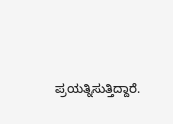ಪ್ರಯತ್ನಿಸುತ್ತಿದ್ದಾರೆ.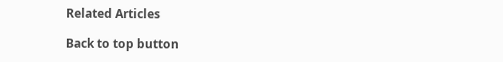Related Articles

Back to top button